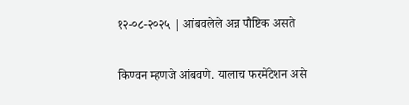१२-०८-२०२५ | आंबवलेले अन्न पौष्टिक असते

किण्वन म्हणजे आंबवणे. यालाच फरमेंटेशन असे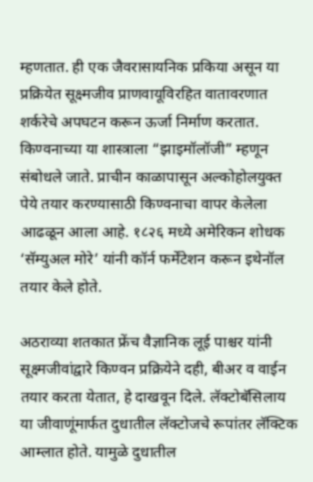म्हणतात. ही एक जैवरासायनिक प्रकिया असून या प्रक्रियेत सूक्ष्मजीव प्राणवायूविरहित वातावरणात शर्करेचे अपघटन करून ऊर्जा निर्माण करतात. किण्वनाच्या या शास्त्राला “झाइमॉलॉजी” म्हणून संबोधले जाते. प्राचीन काळापासून अल्कोहोलयुक्त पेये तयार करण्यासाठी किण्वनाचा वापर केलेला आढळून आला आहे. १८२६ मध्ये अमेरिकन शोधक ‘सॅम्युअल मोरे’ यांनी कॉर्न फर्मेंटेशन करून इथेनॉल तयार केले होते.

अठराव्या शतकात फ्रेंच वैज्ञानिक लूई पाश्चर यांनी सूक्ष्मजीवांद्वारे किण्वन प्रक्रियेने दही, बीअर व वाईन तयार करता येतात, हे दाखवून दिले. लॅक्टोबॅसिलाय या जीवाणूंमार्फत दुधातील लॅक्टोजचे रूपांतर लॅक्टिक आम्लात होते. यामुळे दुधातील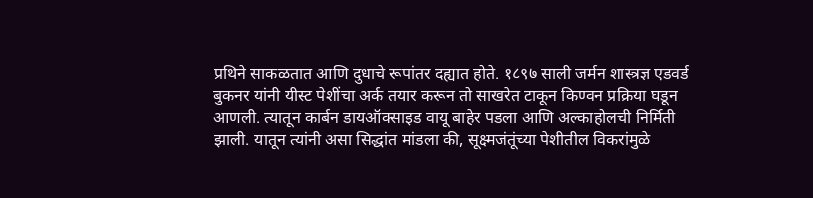प्रथिने साकळतात आणि दुधाचे रूपांतर दह्यात होते. १८९७ साली जर्मन शास्त्रज्ञ एडवर्ड बुकनर यांनी यीस्ट पेशींचा अर्क तयार करून तो साखरेत टाकून किण्वन प्रक्रिया घडून आणली. त्यातून कार्बन डायऑक्साइड वायू बाहेर पडला आणि अल्काहोलची निर्मिती झाली. यातून त्यांनी असा सिद्धांत मांडला की, सूक्ष्मजंतूंच्या पेशीतील विकरांमुळे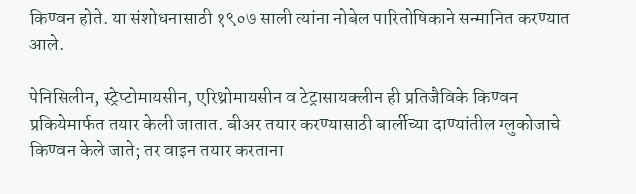किण्वन होते. या संशोधनासाठी १९०७ साली त्यांना नोबेल पारितोषिकाने सन्मानित करण्यात आले.

पेनिसिलीन, स्ट्रेप्टोमायसीन, एरिथ्रोमायसीन व टेट्रासायक्लीन ही प्रतिजैविके किण्वन प्रकियेमार्फत तयार केली जातात. बीअर तयार करण्यासाठी बार्लीच्या दाण्यांतील ग्लुकोजाचे किण्वन केले जाते; तर वाइन तयार करताना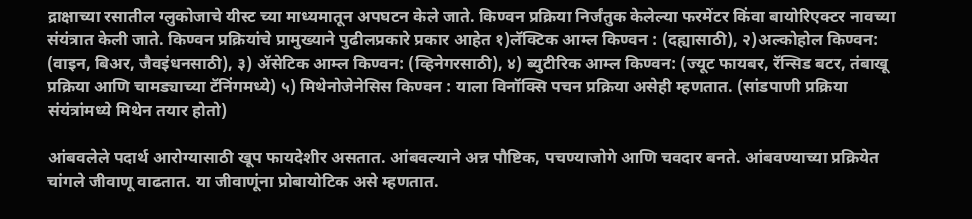द्राक्षाच्या रसातील ग्लुकोजाचे यीस्ट च्या माध्यमातून अपघटन केले जाते. किण्वन प्रक्रिया निर्जंतुक केलेल्या फरमेंटर किंवा बायोरिएक्टर नावच्या संयंत्रात केली जाते. किण्वन प्रक्रियांचे प्रामुख्याने पुढीलप्रकारे प्रकार आहेत १)लॅक्टिक आम्ल किण्वन : (दह्यासाठी), २)अल्कोहोल किण्वन: (वाइन, बिअर, जैवइंधनसाठी), ३) ॲसेटिक आम्ल किण्वन: (व्हिनेगरसाठी), ४) ब्युटीरिक आम्ल किण्वन: (ज्यूट फायबर, रॅन्सिड बटर, तंबाखू प्रक्रिया आणि चामड्याच्या टॅनिंगमध्ये) ५) मिथेनोजेनेसिस किण्वन : याला विनॉक्सि पचन प्रक्रिया असेही म्हणतात. (सांडपाणी प्रक्रिया संयंत्रांमध्ये मिथेन तयार होतो)

आंबवलेले पदार्थ आरोग्यासाठी खूप फायदेशीर असतात. आंबवल्याने अन्न पौष्टिक, पचण्याजोगे आणि चवदार बनते. आंबवण्याच्या प्रक्रियेत चांगले जीवाणू वाढतात. या जीवाणूंना प्रोबायोटिक असे म्हणतात.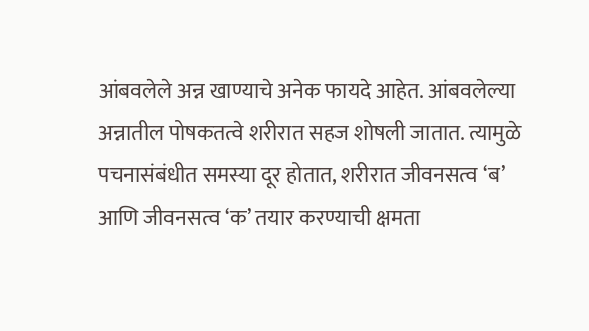आंबवलेले अन्न खाण्याचे अनेक फायदे आहेत. आंबवलेल्या अन्नातील पोषकतत्वे शरीरात सहज शोषली जातात. त्यामुळे पचनासंबंधीत समस्या दूर होतात, शरीरात जीवनसत्व ‘ब’ आणि जीवनसत्व ‘क’ तयार करण्याची क्षमता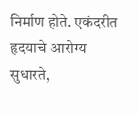निर्माण होते. एकंदरीत हृदयाचे आरोग्य सुधारते,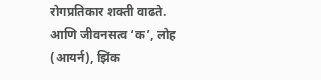रोगप्रतिकार शक्ती वाढते. आणि जीवनसत्व ‘क’, लोह (आयर्न), झिंक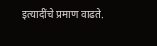इत्यादींचे प्रमाण वाढते.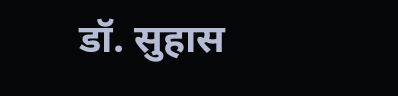डॉ. सुहास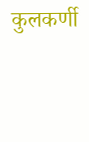कुलकर्णी